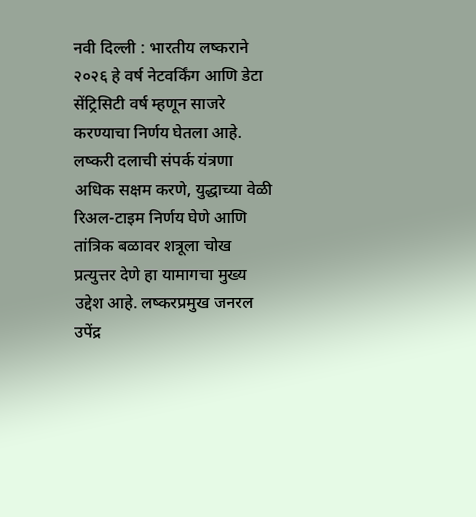नवी दिल्ली : भारतीय लष्कराने २०२६ हे वर्ष नेटवर्किंग आणि डेटा सेंट्रिसिटी वर्ष म्हणून साजरे करण्याचा निर्णय घेतला आहे. लष्करी दलाची संपर्क यंत्रणा अधिक सक्षम करणे, युद्धाच्या वेळी रिअल-टाइम निर्णय घेणे आणि तांत्रिक बळावर शत्रूला चोख प्रत्युत्तर देणे हा यामागचा मुख्य उद्देश आहे. लष्करप्रमुख जनरल उपेंद्र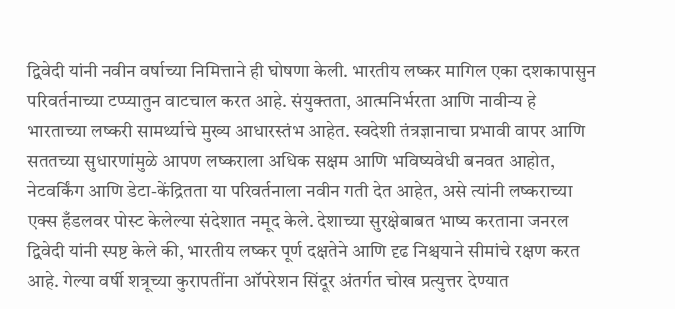द्विवेदी यांनी नवीन वर्षाच्या निमित्ताने ही घोषणा केली. भारतीय लष्कर मागिल एका दशकापासुन परिवर्तनाच्या टप्प्यातुन वाटचाल करत आहे. संयुक्तता, आत्मनिर्भरता आणि नावीन्य हे भारताच्या लष्करी सामर्थ्याचे मुख्य आधारस्तंभ आहेत. स्वदेशी तंत्रज्ञानाचा प्रभावी वापर आणि सततच्या सुधारणांमुळे आपण लष्कराला अधिक सक्षम आणि भविष्यवेधी बनवत आहोत, नेटवर्किंग आणि डेटा-केंद्रितता या परिवर्तनाला नवीन गती देत आहेत, असे त्यांनी लष्कराच्या एक्स हँडलवर पोस्ट केलेल्या संदेशात नमूद केले. देशाच्या सुरक्षेबाबत भाष्य करताना जनरल द्विवेदी यांनी स्पष्ट केले की, भारतीय लष्कर पूर्ण दक्षतेने आणि दृढ निश्चयाने सीमांचे रक्षण करत आहे. गेल्या वर्षी शत्रूच्या कुरापतींना ऑपरेशन सिंदूर अंतर्गत चोख प्रत्युत्तर देण्यात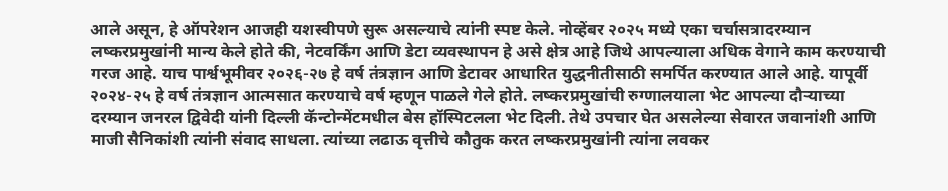आले असून, हे ऑपरेशन आजही यशस्वीपणे सुरू असल्याचे त्यांनी स्पष्ट केले. नोव्हेंबर २०२५ मध्ये एका चर्चासत्रादरम्यान लष्करप्रमुखांनी मान्य केले होते की, नेटवर्किंग आणि डेटा व्यवस्थापन हे असे क्षेत्र आहे जिथे आपल्याला अधिक वेगाने काम करण्याची गरज आहे. याच पार्श्वभूमीवर २०२६-२७ हे वर्ष तंत्रज्ञान आणि डेटावर आधारित युद्धनीतीसाठी समर्पित करण्यात आले आहे. यापूर्वी २०२४-२५ हे वर्ष तंत्रज्ञान आत्मसात करण्याचे वर्ष म्हणून पाळले गेले होते. लष्करप्रमुखांची रुग्णालयाला भेट आपल्या दौऱ्याच्या दरम्यान जनरल द्विवेदी यांनी दिल्ली कॅन्टोन्मेंटमधील बेस हॉस्पिटलला भेट दिली. तेथे उपचार घेत असलेल्या सेवारत जवानांशी आणि माजी सैनिकांशी त्यांनी संवाद साधला. त्यांच्या लढाऊ वृत्तीचे कौतुक करत लष्करप्रमुखांनी त्यांना लवकर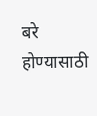बरे होण्यासाठी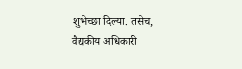शुभेच्छा दिल्या. तसेच, वैद्यकीय अधिकारी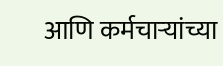आणि कर्मचाऱ्यांच्या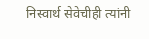निस्वार्थ सेवेचीही त्यांनी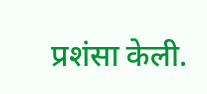प्रशंसा केली.